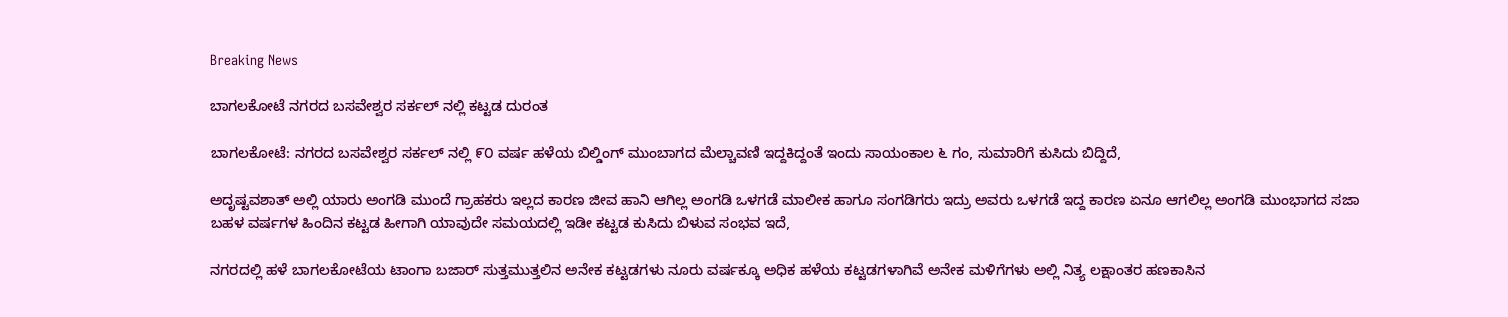Breaking News

ಬಾಗಲಕೋಟೆ ನಗರದ ಬಸವೇಶ್ವರ ಸರ್ಕಲ್ ನಲ್ಲಿ ಕಟ್ಟಡ ದುರಂತ

ಬಾಗಲಕೋಟೆ: ನಗರದ ಬಸವೇಶ್ವರ ಸರ್ಕಲ್ ನಲ್ಲಿ ೯೦ ವರ್ಷ ಹಳೆಯ ಬಿಲ್ಡಿಂಗ್ ಮುಂಬಾಗದ ಮೆಲ್ಚಾವಣಿ ಇದ್ದಕಿದ್ದಂತೆ ಇಂದು ಸಾಯಂಕಾಲ ೬ ಗಂ, ಸುಮಾರಿಗೆ ಕುಸಿದು ಬಿದ್ದಿದೆ,

ಅದೃಷ್ಟವಶಾತ್ ಅಲ್ಲಿ ಯಾರು ಅಂಗಡಿ ಮುಂದೆ ಗ್ರಾಹಕರು ಇಲ್ಲದ ಕಾರಣ ಜೀವ ಹಾನಿ ಆಗಿಲ್ಲ ಅಂಗಡಿ ಒಳಗಡೆ ಮಾಲೀಕ ಹಾಗೂ ಸಂಗಡಿಗರು ಇದ್ರು ಅವರು ಒಳಗಡೆ ಇದ್ದ ಕಾರಣ ಏನೂ ಆಗಲಿಲ್ಲ ಅಂಗಡಿ ಮುಂಭಾಗದ ಸಜಾ ಬಹಳ ವರ್ಷಗಳ ಹಿಂದಿನ ಕಟ್ಟಡ ಹೀಗಾಗಿ ಯಾವುದೇ ಸಮಯದಲ್ಲಿ ಇಡೀ ಕಟ್ಟಡ ಕುಸಿದು ಬಿಳುವ ಸಂಭವ ಇದೆ,

ನಗರದಲ್ಲಿ ಹಳೆ ಬಾಗಲಕೋಟೆಯ ಟಾಂಗಾ ಬಜಾರ್ ಸುತ್ತಮುತ್ತಲಿನ ಅನೇಕ ಕಟ್ಟಡಗಳು ನೂರು ವರ್ಷಕ್ಕೂ ಅಧಿಕ ಹಳೆಯ ಕಟ್ಟಡಗಳಾಗಿವೆ ಅನೇಕ ಮಳಿಗೆಗಳು ಅಲ್ಲಿ ನಿತ್ಯ ಲಕ್ಷಾಂತರ ಹಣಕಾಸಿನ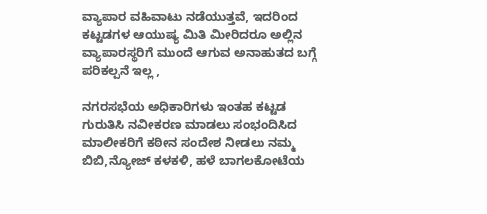ವ್ಯಾಪಾರ ವಹಿವಾಟು ನಡೆಯುತ್ತವೆ, ಇದರಿಂದ ಕಟ್ಟಡಗಳ ಆಯುಷ್ಯ ಮಿತಿ ಮೀರಿದರೂ ಅಲ್ಲಿನ ವ್ಯಾಪಾರಸ್ಥರಿಗೆ ಮುಂದೆ ಆಗುವ ಅನಾಹುತದ ಬಗ್ಗೆ ಪರಿಕಲ್ಪನೆ ಇಲ್ಲ ,

ನಗರಸಭೆಯ ಅಧಿಕಾರಿಗಳು ಇಂತಹ ಕಟ್ಟಡ ಗುರುತಿಸಿ ನವೀಕರಣ ಮಾಡಲು ಸಂಭಂದಿಸಿದ ಮಾಲೀಕರಿಗೆ ಕಠೀನ ಸಂದೇಶ ನೀಡಲು ನಮ್ಮ ಬಿಬಿ,ನ್ಯೋಜ್ ಕಳಕಳಿ, ಹಳೆ ಬಾಗಲಕೋಟೆಯ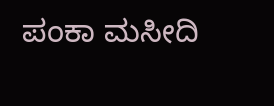ಪಂಕಾ ಮಸೀದಿ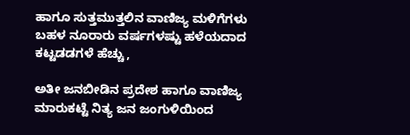ಹಾಗೂ ಸುತ್ತಮುತ್ತಲಿನ ವಾಣಿಜ್ಯ ಮಳಿಗೆಗಳು ಬಹಳ ನೂರಾರು ವರ್ಷಗಳಷ್ಟು ಹಳೆಯದಾದ ಕಟ್ಟಡಡಗಳೆ ಹೆಚ್ಚು,

ಅತೀ ಜನಬೀಡಿನ ಪ್ರದೇಶ ಹಾಗೂ ವಾಣಿಜ್ಯ ಮಾರುಕಟ್ಟೆ ನಿತ್ಯ ಜನ ಜಂಗುಳಿಯಿಂದ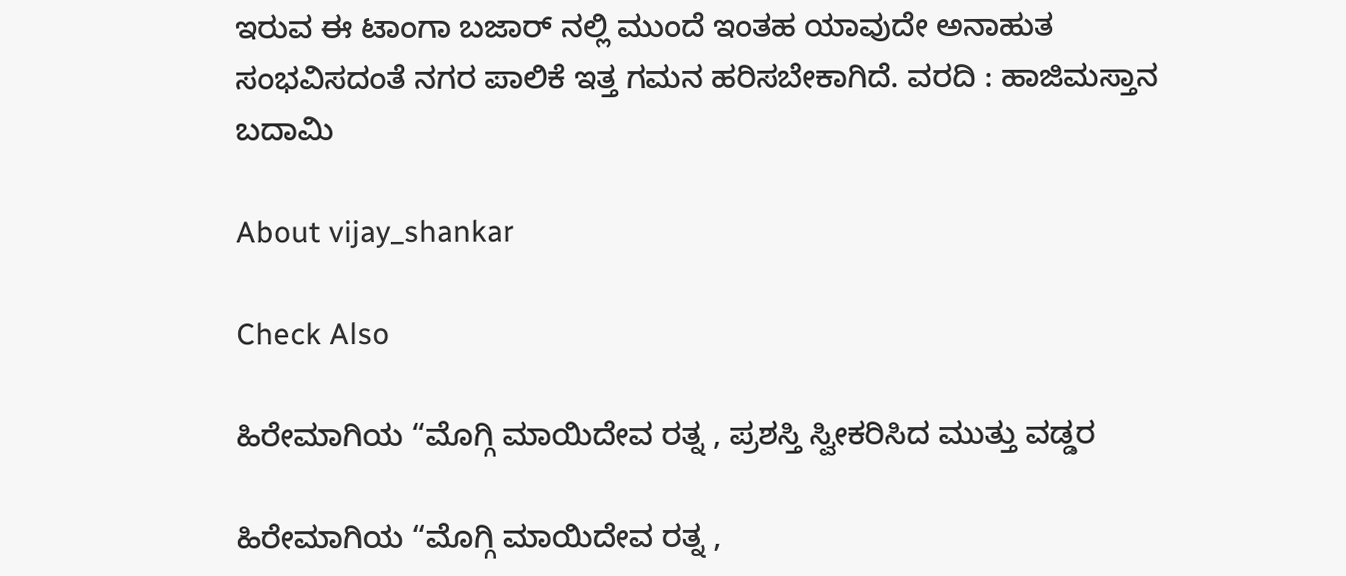ಇರುವ ಈ ಟಾಂಗಾ ಬಜಾರ್ ನಲ್ಲಿ ಮುಂದೆ ಇಂತಹ ಯಾವುದೇ ಅನಾಹುತ ಸಂಭವಿಸದಂತೆ ನಗರ ಪಾಲಿಕೆ ಇತ್ತ ಗಮನ ಹರಿಸಬೇಕಾಗಿದೆ. ವರದಿ : ಹಾಜಿಮಸ್ತಾನ ಬದಾಮಿ

About vijay_shankar

Check Also

ಹಿರೇಮಾಗಿಯ “ಮೊಗ್ಗಿ ಮಾಯಿದೇವ ರತ್ನ , ಪ್ರಶಸ್ತಿ ಸ್ವೀಕರಿಸಿದ ಮುತ್ತು ವಡ್ಡರ

ಹಿರೇಮಾಗಿಯ “ಮೊಗ್ಗಿ ಮಾಯಿದೇವ ರತ್ನ ,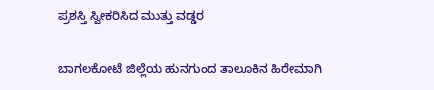ಪ್ರಶಸ್ತಿ ಸ್ವೀಕರಿಸಿದ ಮುತ್ತು ವಡ್ಡರ

ಬಾಗಲಕೋಟೆ ಜಿಲ್ಲೆಯ ಹುನಗುಂದ ತಾಲೂಕಿನ ಹಿರೇಮಾಗಿ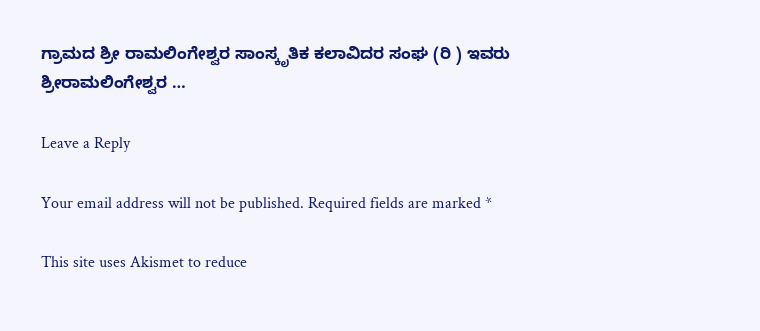ಗ್ರಾಮದ ಶ್ರೀ ರಾಮಲಿಂಗೇಶ್ವರ ಸಾಂಸ್ಕೃತಿಕ ಕಲಾವಿದರ ಸಂಘ (ರಿ ) ಇವರು ಶ್ರೀರಾಮಲಿಂಗೇಶ್ವರ …

Leave a Reply

Your email address will not be published. Required fields are marked *

This site uses Akismet to reduce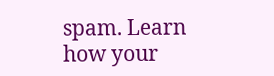spam. Learn how your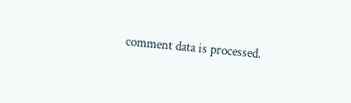comment data is processed.